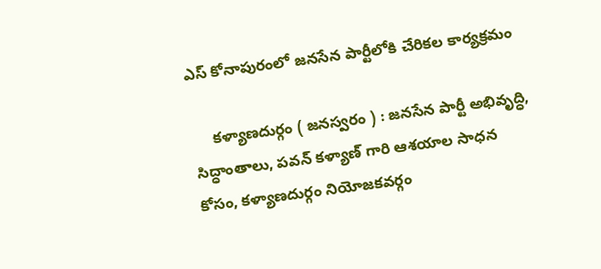ఎస్ కోనాపురంలో జనసేన పార్టీలోకి చేరికల కార్యక్రమం

     కళ్యాణదుర్గం ( జనస్వరం ) : జనసేన పార్టీ అభివృద్ధి, సిద్ధాంతాలు, పవన్ కళ్యాణ్ గారి ఆశయాల సాధన కోసం, కళ్యాణదుర్గం నియోజకవర్గం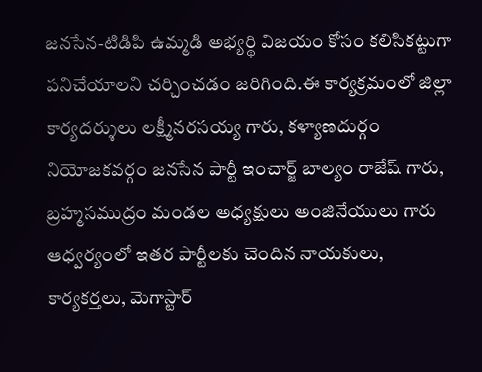జనసేన-టిడిపి ఉమ్మడి అభ్యర్థి విజయం కోసం కలిసికట్టుగా పనిచేయాలని చర్చించడం జరిగింది.ఈ కార్యక్రమంలో జిల్లా కార్యదర్శులు లక్ష్మీనరసయ్య గారు, కళ్యాణదుర్గం నియోజకవర్గం జనసేన పార్టీ ఇంచార్జ్ బాల్యం రాజేష్ గారు, బ్రహ్మసముద్రం మండల అధ్యక్షులు అంజినేయులు గారు ఆధ్వర్యంలో ఇతర పార్టీలకు చెందిన నాయకులు, కార్యకర్తలు, మెగాస్టార్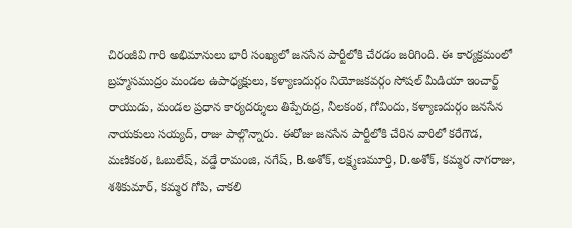చిరంజీవి గారి అభిమానులు భారీ సంఖ్యలో జనసేన పార్టీలోకి చేరడం జరిగింది. ఈ కార్యక్రమంలో బ్రహ్మసముద్రం మండల ఉపాధ్యక్షులు, కళ్యాణదుర్గం నియోజకవర్గం సోషల్ మీడియా ఇంచార్జ్ రాయుడు, మండల ప్రధాన కార్యదర్శులు తిప్పేరుద్ర, నీలకంఠ, గోవిందు, కళ్యాణదుర్గం జనసేన నాయకులు సయ్యద్, రాజు పాల్గొన్నారు. ఈరోజు జనసేన పార్టీలోకి చేరిన వారిలో కరేగౌడ, మణికంఠ, ఓబులేష్, వడ్డే రామంజి, నగేష్, B.అశోక్, లక్ష్మణమూర్తి, D.అశోక్, కమ్మర నాగరాజు, శశికుమార్, కమ్మర గోపి, చాకలి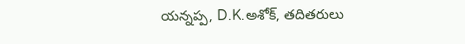యన్నప్ప, D.K.అశోక్, తదితరులు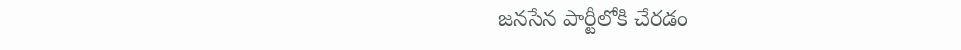జనసేన పార్టీలోకి చేరడం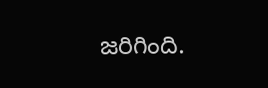జరిగింది.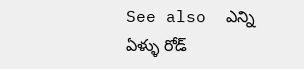See also  ఎన్ని ఏళ్ళు రోడ్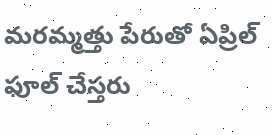మరమ్మత్తు పేరుతో ఏప్రిల్ ఫూల్ చేస్తరు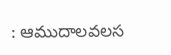: ఆముదాలవలస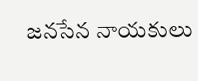జనసేన నాయకులు